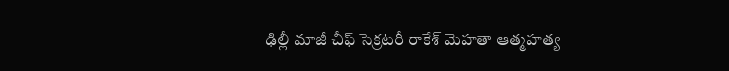ఢిల్లీ మాజీ చీఫ్ సెక్రటరీ రాకేశ్ మెహతా ఆత్మహత్య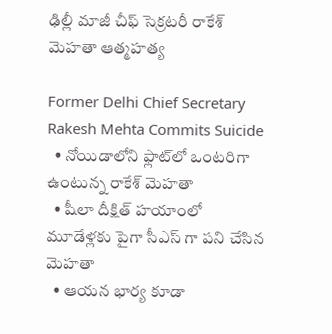ఢిల్లీ మాజీ చీఫ్ సెక్రటరీ రాకేశ్ మెహతా ఆత్మహత్య

Former Delhi Chief Secretary Rakesh Mehta Commits Suicide
  • నోయిడాలోని ఫ్లాట్‌లో ఒంటరిగా ఉంటున్న రాకేశ్ మెహతా
  • షీలా దీక్షిత్ హయాంలో మూడేళ్లకు పైగా సీఎస్ గా పని చేసిన మెహతా
  • ఆయన భార్య కూడా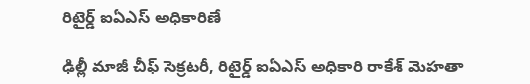రిటైర్డ్ ఐఏఎస్ అధికారిణే

ఢిల్లీ మాజీ చీఫ్ సెక్రటరీ, రిటైర్డ్ ఐఏఎస్ అధికారి రాకేశ్ మెహతా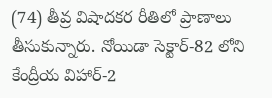(74) తీవ్ర విషాదకర రీతిలో ప్రాణాలు తీసుకున్నారు. నోయిడా సెక్టార్-82 లోని కేంద్రీయ విహార్-2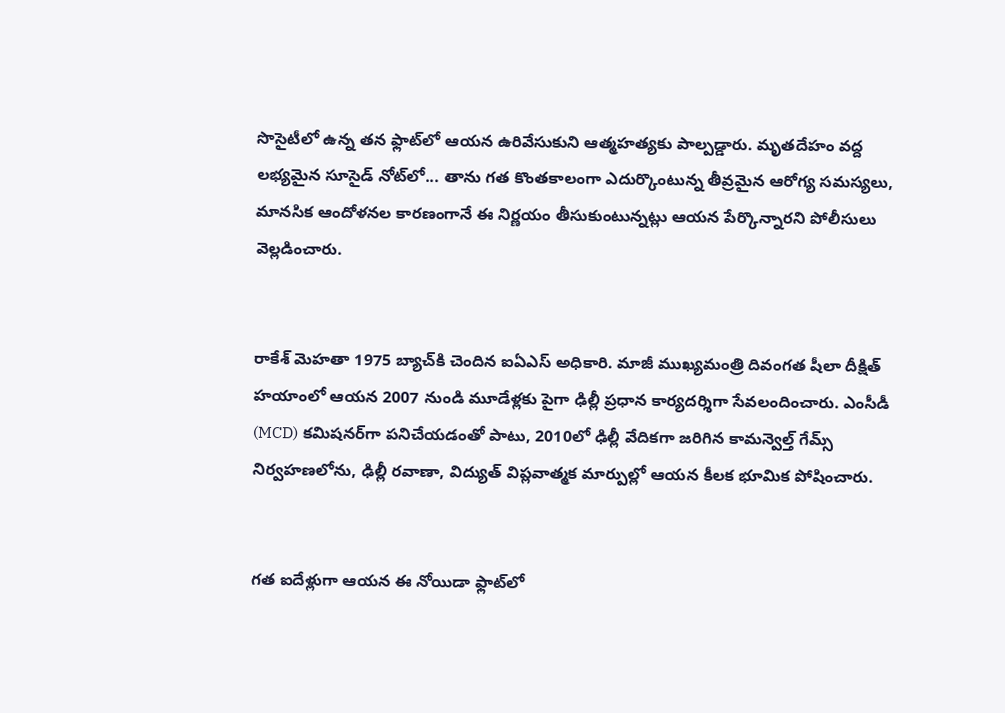సొసైటీలో ఉన్న తన ఫ్లాట్‌లో ఆయన ఉరివేసుకుని ఆత్మహత్యకు పాల్పడ్డారు. మృతదేహం వద్ద లభ్యమైన సూసైడ్ నోట్‌లో... తాను గత కొంతకాలంగా ఎదుర్కొంటున్న తీవ్రమైన ఆరోగ్య సమస్యలు, మానసిక ఆందోళనల కారణంగానే ఈ నిర్ణయం తీసుకుంటున్నట్లు ఆయన పేర్కొన్నారని పోలీసులు వెల్లడించారు.


రాకేశ్ మెహతా 1975 బ్యాచ్‌కి చెందిన ఐఏఎస్ అధికారి. మాజీ ముఖ్యమంత్రి దివంగత షీలా దీక్షిత్ హయాంలో ఆయన 2007 నుండి మూడేళ్లకు పైగా ఢిల్లీ ప్రధాన కార్యదర్శిగా సేవలందించారు. ఎంసీడీ (MCD) కమిషనర్‌గా పనిచేయడంతో పాటు, 2010లో ఢిల్లీ వేదికగా జరిగిన కామన్వెల్త్ గేమ్స్ నిర్వహణలోను, ఢిల్లీ రవాణా, విద్యుత్ విప్లవాత్మక మార్పుల్లో ఆయన కీలక భూమిక పోషించారు.


గత ఐదేళ్లుగా ఆయన ఈ నోయిడా ఫ్లాట్‌లో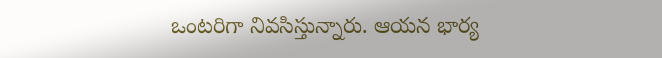ఒంటరిగా నివసిస్తున్నారు. ఆయన భార్య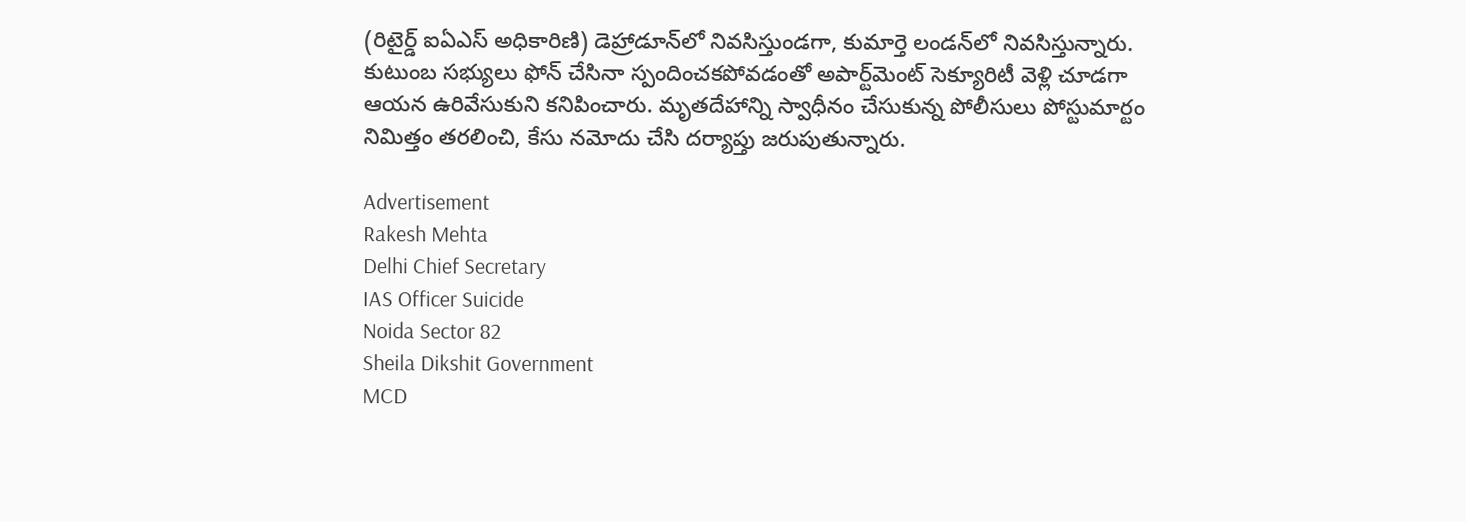(రిటైర్డ్ ఐఏఎస్ అధికారిణి) డెహ్రాడూన్‌లో నివసిస్తుండగా, కుమార్తె లండన్‌లో నివసిస్తున్నారు. కుటుంబ సభ్యులు ఫోన్ చేసినా స్పందించకపోవడంతో అపార్ట్‌మెంట్ సెక్యూరిటీ వెళ్లి చూడగా ఆయన ఉరివేసుకుని కనిపించారు. మృతదేహాన్ని స్వాధీనం చేసుకున్న పోలీసులు పోస్టుమార్టం నిమిత్తం తరలించి, కేసు నమోదు చేసి దర్యాప్తు జరుపుతున్నారు.

Advertisement
Rakesh Mehta
Delhi Chief Secretary
IAS Officer Suicide
Noida Sector 82
Sheila Dikshit Government
MCD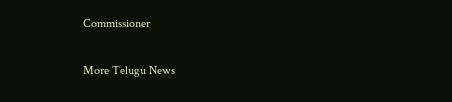Commissioner

More Telugu News